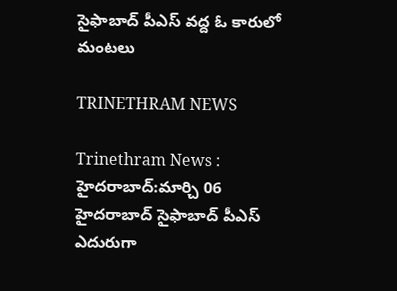సైఫాబాద్‌ పీఎస్‌ వద్ద ఓ కారులో మంటలు

TRINETHRAM NEWS

Trinethram News : హైదరాబాద్:మార్చి 06
హైదరాబాద్‌ సైఫాబాద్‌ పీఎస్‌ ఎదురుగా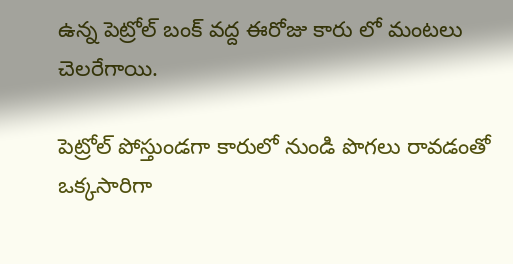ఉన్న పెట్రోల్‌ బంక్‌ వద్ద ఈరోజు కారు లో మంటలు చెలరేగాయి.

పెట్రోల్‌ పోస్తుండగా కారులో నుండి పొగలు రావడంతో ఒక్కసారిగా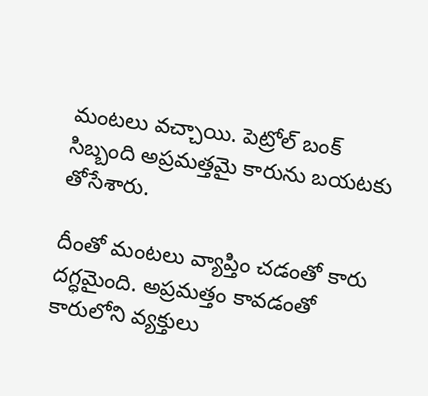మంటలు వచ్చాయి. పెట్రోల్‌ బంక్‌ సిబ్బంది అప్రమత్తమై కారును బయటకు తోసేశారు.

దీంతో మంటలు వ్యాప్తిం చడంతో కారు దగ్ధమైంది. అప్రమత్తం కావడంతో కారులోని వ్యక్తులు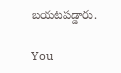బయటపడ్డారు.

You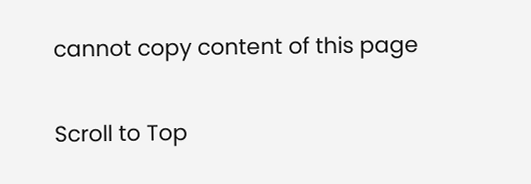cannot copy content of this page

Scroll to Top